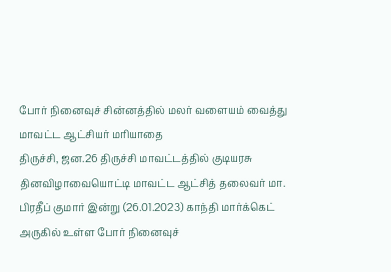போர் நினைவுச் சின்னத்தில் மலர் வளையம் வைத்து மாவட்ட ஆட்சியர் மரியாதை
திருச்சி, ஜன.26 திருச்சி மாவட்டத்தில் குடியரசு தினவிழாவையொட்டி மாவட்ட ஆட்சித் தலைவர் மா. பிரதீப் குமார் இன்று (26.01.2023) காந்தி மார்க்கெட் அருகில் உள்ள போர் நினைவுச்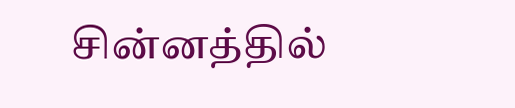சின்னத்தில்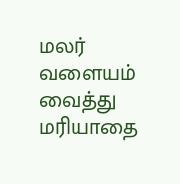மலர் வளையம் வைத்து மரியாதை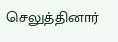செலுத்தினார்